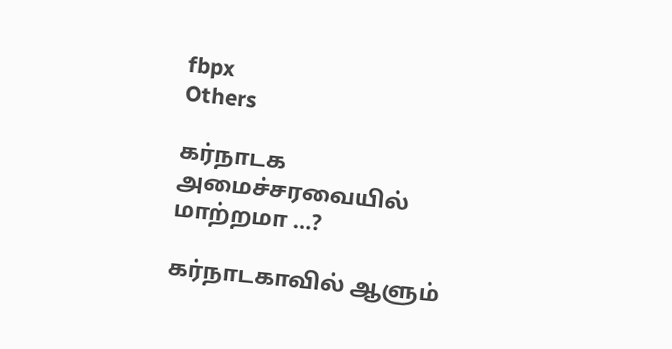fbpx
Others

கர்நாடக அமைச்சரவையில் மாற்றமா …?

கர்நாடகாவில் ஆளும்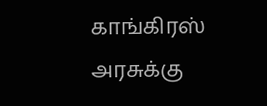காங்கிரஸ் அரசுக்கு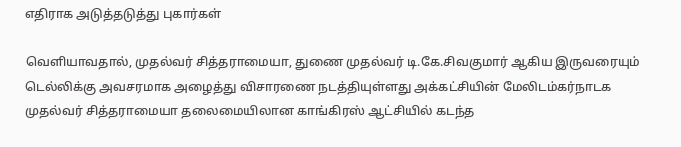எதிராக அடுத்தடுத்து புகார்கள்

வெளியாவதால், முதல்வர் சித்தராமையா, துணை முதல்வர் டி.கே.சிவகுமார் ஆகிய இருவ‌ரையும் டெல்லிக்கு அவசரமாக அழைத்து விசாரணை நடத்தியுள்ளது அக்கட்சியின் மேலிடம்கர்நாடக முதல்வர் சித்தராமையா தலைமையிலான காங்கிரஸ் ஆட்சியில் கடந்த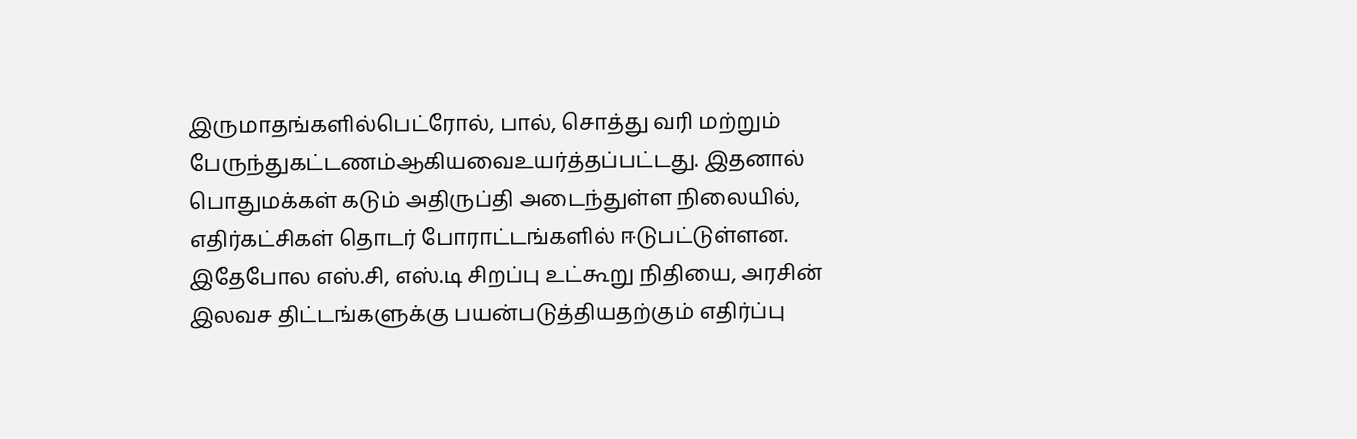இருமாதங்களில்பெட்ரோல், பால், சொத்து வரி மற்றும் பேருந்துகட்டணம்ஆகியவைஉயர்த்தப்பட்டது. இதனால் பொதுமக்கள் கடும் அதிருப்தி அடைந்துள்ள நிலையில், எதிர்கட்சிகள் தொடர் போராட்டங்களில் ஈடுபட்டுள்ளன. இதேபோல எஸ்.சி, எஸ்.டி சிறப்பு உட்கூறு நிதியை, அரசின் இலவச திட்டங்களுக்கு பயன்படுத்தியதற்கும் எதிர்ப்பு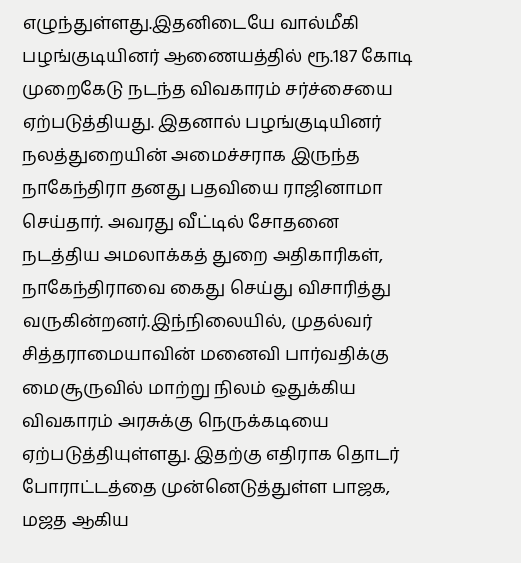எழுந்துள்ளது.இதனிடையே வால்மீகி பழங்குடியினர் ஆணையத்தில் ரூ.187 கோடி முறைகேடு நடந்த விவகாரம் சர்ச்சையை ஏற்படுத்தியது. இதனால் பழங்குடியினர் நலத்துறையின் அமைச்சராக இருந்த நாகேந்திரா தனது பதவியை ராஜினாமா செய்தார். அவரது வீட்டில் சோதனை நடத்திய அமலாக்கத் துறை அதிகாரிகள், நாகேந்திராவை கைது செய்து விசாரித்து வருகின்றனர்.இந்நிலையில், முதல்வர் சித்தராமையாவின் மனைவி பார்வதிக்கு மைசூருவில் மாற்று நிலம் ஒதுக்கிய விவகாரம் அரசுக்கு நெருக்கடியை ஏற்படுத்தியுள்ளது. இதற்கு எதிராக தொடர் போராட்டத்தை முன்னெடுத்துள்ள பாஜக, மஜத ஆகிய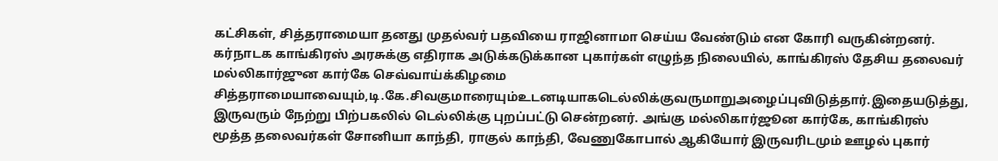கட்சிகள், சித்தராமையா தனது முதல்வர் பதவியை ராஜினாமா செய்ய வேண்டும் என கோரி வருகின்றனர். கர்நாடக காங்கிரஸ் அரசுக்கு எதிராக அடுக்கடுக்கான புகார்கள் எழுந்த நிலையில், காங்கிரஸ் தேசிய தலைவர் மல்லிகார்ஜுன கார்கே செவ்வாய்க்கிழமை சித்தராமையாவையும்,டி.கே.சிவகுமாரையும்உடனடியாகடெல்லிக்குவருமாறுஅழைப்புவிடுத்தார்.இதையடுத்து, இருவரும் நேற்று பிற்பகலில் டெல்லிக்கு புறப்பட்டு சென்றனர். அங்கு மல்லிகார்ஜூன கார்கே, காங்கிரஸ் மூத்த தலைவர்கள் சோனியா காந்தி, ராகுல் காந்தி, வேணுகோபால் ஆகியோர் இருவரிடமும் ஊழல் புகார்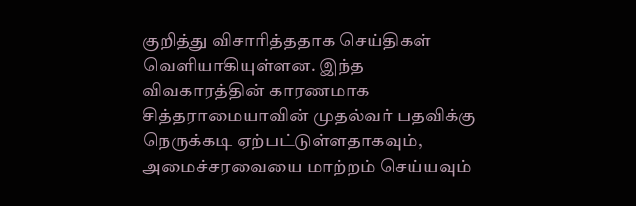குறித்து விசாரித்ததாக செய்திகள் வெளியாகியுள்ளன. இந்த விவகாரத்தின் காரணமாக சித்தராமையாவின் முதல்வர் பதவிக்கு நெருக்கடி ஏற்பட்டுள்ளதாகவும், அமைச்சரவையை மாற்றம் செய்யவும்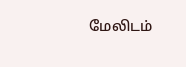மேலிடம்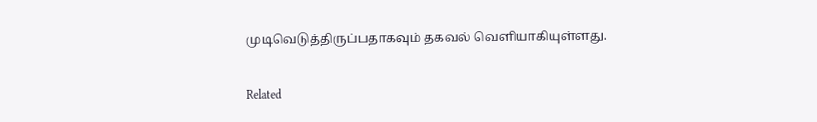முடிவெடுத்திருப்பதாகவும் தகவல் வெளியாகியுள்ளது.

Related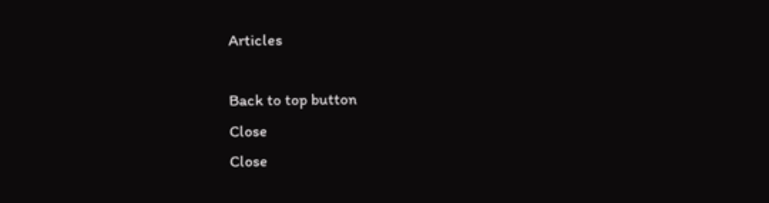Articles

Back to top button
Close
Close